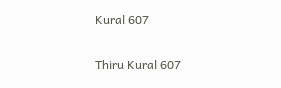Kural 607

Thiru Kural 607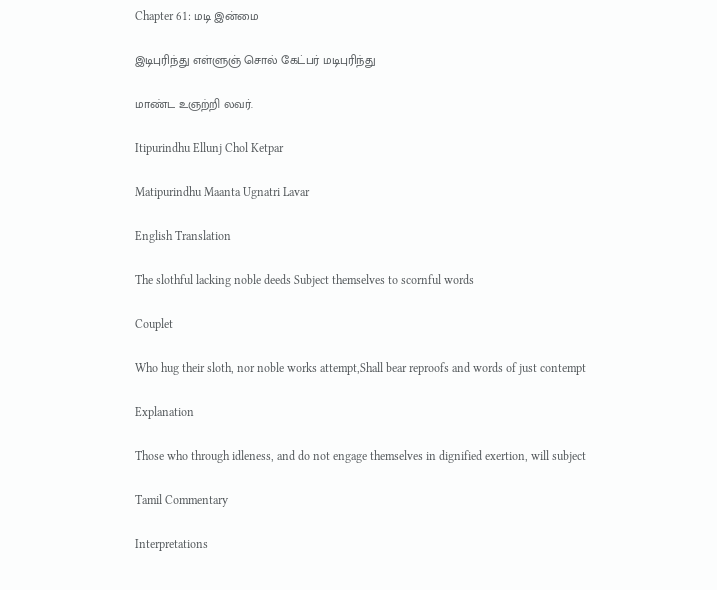Chapter 61: மடி இன்மை

இடிபுரிந்து எள்ளுஞ் சொல் கேட்பர் மடிபுரிந்து

மாண்ட உஞற்றி லவர்.

Itipurindhu Ellunj Chol Ketpar

Matipurindhu Maanta Ugnatri Lavar

English Translation

The slothful lacking noble deeds Subject themselves to scornful words

Couplet

Who hug their sloth, nor noble works attempt,Shall bear reproofs and words of just contempt

Explanation

Those who through idleness, and do not engage themselves in dignified exertion, will subject

Tamil Commentary

Interpretations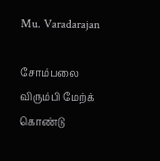Mu. Varadarajan

சோம்பலை விரும்பி மேற்க் கொண்டு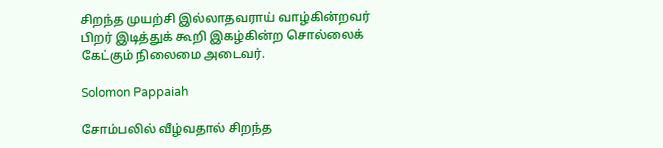சிறந்த முயற்சி இல்லாதவராய் வாழ்கின்றவர் பிறர் இடித்துக் கூறி இகழ்கின்ற சொல்லைக் கேட்கும் நிலைமை அடைவர்.

Solomon Pappaiah

சோம்பலில் வீழ்வதால் சிறந்த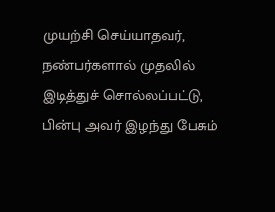முயற்சி செய்யாதவர், நண்பர்களால் முதலில் இடித்துச் சொல்லப்பட்டு, பின்பு அவர் இழந்து பேசும்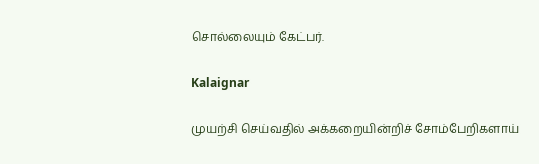சொல்லையும் கேட்பர்.

Kalaignar

முயற்சி செய்வதில் அக்கறையின்றிச் சோம்பேறிகளாய்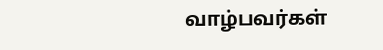வாழ்பவர்கள்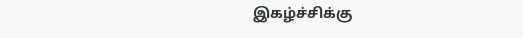இகழ்ச்சிக்கு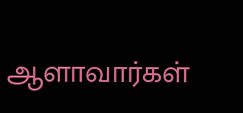ஆளாவார்கள்